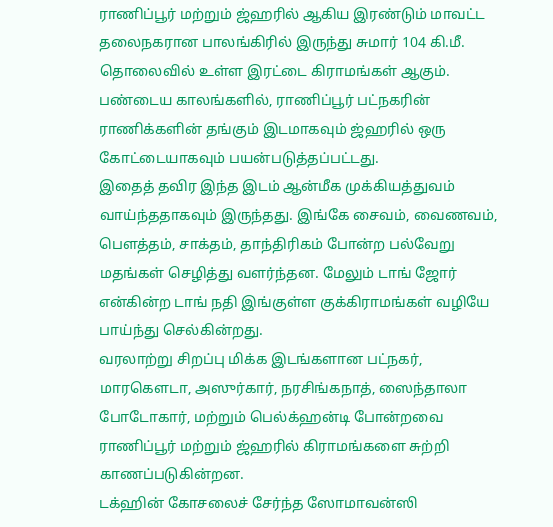ராணிப்பூர் மற்றும் ஜ்ஹரில் ஆகிய இரண்டும் மாவட்ட தலைநகரான பாலங்கிரில் இருந்து சுமார் 104 கி.மீ. தொலைவில் உள்ள இரட்டை கிராமங்கள் ஆகும். பண்டைய காலங்களில், ராணிப்பூர் பட்நகரின் ராணிக்களின் தங்கும் இடமாகவும் ஜ்ஹரில் ஒரு கோட்டையாகவும் பயன்படுத்தப்பட்டது.
இதைத் தவிர இந்த இடம் ஆன்மீக முக்கியத்துவம் வாய்ந்ததாகவும் இருந்தது. இங்கே சைவம், வைணவம், பெளத்தம், சாக்தம், தாந்திரிகம் போன்ற பல்வேறு மதங்கள் செழித்து வளர்ந்தன. மேலும் டாங் ஜோர் என்கின்ற டாங் நதி இங்குள்ள குக்கிராமங்கள் வழியே பாய்ந்து செல்கின்றது.
வரலாற்று சிறப்பு மிக்க இடங்களான பட்நகர், மாரகெளடா, அஸுர்கார், நரசிங்கநாத், ஸைந்தாலா போடோகார், மற்றும் பெல்க்ஹன்டி போன்றவை ராணிப்பூர் மற்றும் ஜ்ஹரில் கிராமங்களை சுற்றி காணப்படுகின்றன.
டக்ஹின் கோசலைச் சேர்ந்த ஸோமாவன்ஸி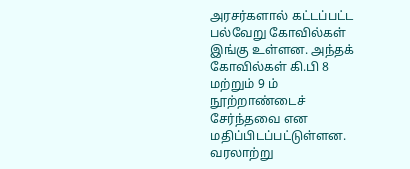அரசர்களால் கட்டப்பட்ட பல்வேறு கோவில்கள் இங்கு உள்ளன. அந்தக் கோவில்கள் கி.பி 8 மற்றும் 9 ம் நூற்றாண்டைச் சேர்ந்தவை என மதிப்பிடப்பட்டுள்ளன.
வரலாற்று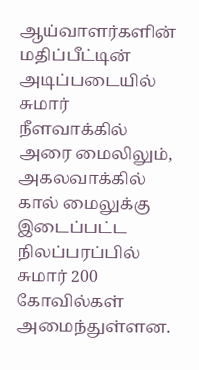ஆய்வாளர்களின் மதிப்பீட்டின் அடிப்படையில் சுமார் நீளவாக்கில் அரை மைலிலும், அகலவாக்கில் கால் மைலுக்கு இடைப்பட்ட நிலப்பரப்பில் சுமார் 200 கோவில்கள் அமைந்துள்ளன.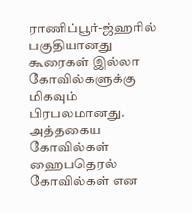ராணிப்பூர்-ஜ்ஹரில் பகுதியானது கூரைகள் இல்லா கோவில்களுக்கு மிகவும் பிரபலமானது. அத்தகைய கோவில்கள் ஹைபதெரல் கோவில்கள் என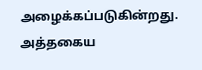அழைக்கப்படுகின்றது.
அத்தகைய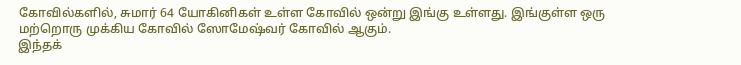கோவில்களில், சுமார் 64 யோகினிகள் உள்ள கோவில் ஒன்று இங்கு உள்ளது. இங்குள்ள ஒரு மற்றொரு முக்கிய கோவில் ஸோமேஷ்வர் கோவில் ஆகும்.
இந்தக்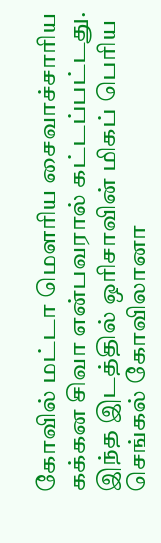கோவில் மட்டா மெளரிய சைவாச்சாரிய கக்கன சிவா என்பவரால் கட்டப்பட்டது. இந்த இடத்தில் ஒரிசாவின் மிகப் பெரிய செங்கல் கோவிலானா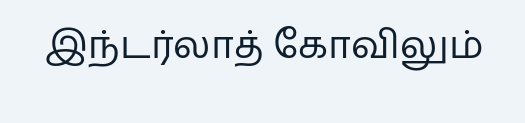இந்டர்லாத் கோவிலும்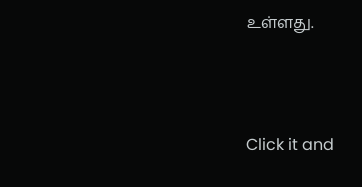உள்ளது.



Click it and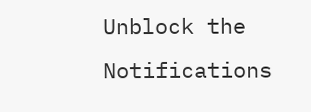Unblock the Notifications